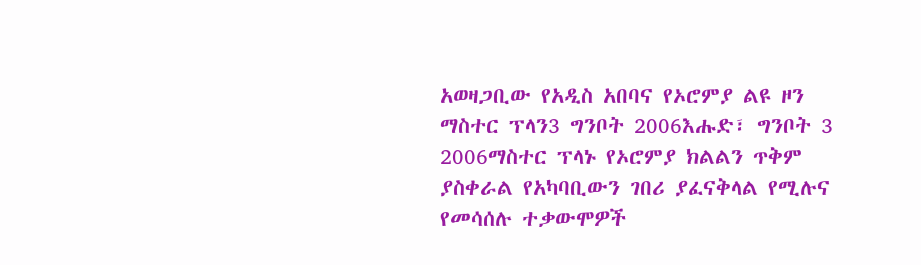አወዛጋቢው የአዲስ አበባና የኦሮምያ ልዩ ዞን ማስተር ፕላን3 ግንቦት 2006እሑድ፣ ግንቦት 3 2006ማስተር ፕላኑ የኦሮምያ ክልልን ጥቅም ያስቀራል የአካባቢውን ገበሪ ያፈናቅላል የሚሉና የመሳሰሉ ተቃውሞዎች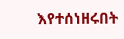እየተሰነዘሩበት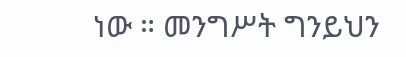ነው ። መንግሥት ግንይህን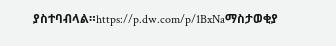ያስተባብላል።https://p.dw.com/p/1BxNaማስታወቂያ